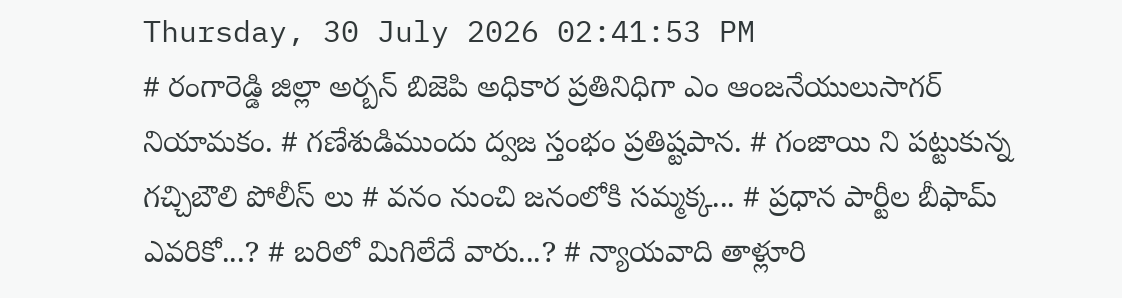Thursday, 30 July 2026 02:41:53 PM
# రంగారెడ్డి జిల్లా అర్బన్ బిజెపి అధికార ప్రతినిధిగా ఎం ఆంజనేయులుసాగర్ నియామకం. # గణేశుడిముందు ద్వజ స్తంభం ప్రతిష్టపాన. # గంజాయి ని పట్టుకున్న గచ్చిబౌలి పోలీస్ లు # వనం నుంచి జనంలోకి సమ్మక్క... # ప్రధాన పార్టీల బీఫామ్ ఎవరికో...? # బరిలో మిగిలేదే వారు...? # న్యాయవాది తాళ్లూరి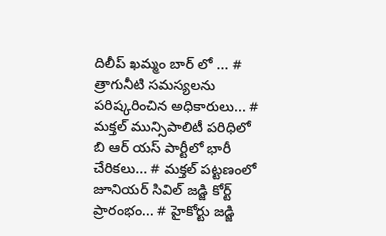దిలీప్ ఖమ్మం బార్ లో ... # త్రాగునీటి సమస్యలను పరిష్కరించిన అధికారులు... # మక్తల్ మున్సిపాలిటీ పరిధిలో బి ఆర్ యస్ పార్టీలో భారీ చేరికలు... # మక్తల్ పట్టణంలో జూనియర్ సివిల్ జడ్జి కోర్ట్ ప్రారంభం... # హైకోర్టు జడ్జి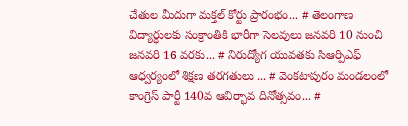చేతుల మీదుగా మక్తల్ కోర్టు ప్రారంభం... # తెలంగాణ విద్యార్ధులకు సంక్రాంతికి భారీగా సెలవులు జనవరి 10 నుంచి జనవరి 16 వరకు... # నిరుద్యోగ యువతకు సిఆర్పిఎఫ్ ఆధ్వర్యంలో శిక్షణ తరగతులు ... # వెంకటాపురం మండలంలో కాంగ్రెస్ పార్టీ 140వ ఆవిర్భావ దినోత్సవం... #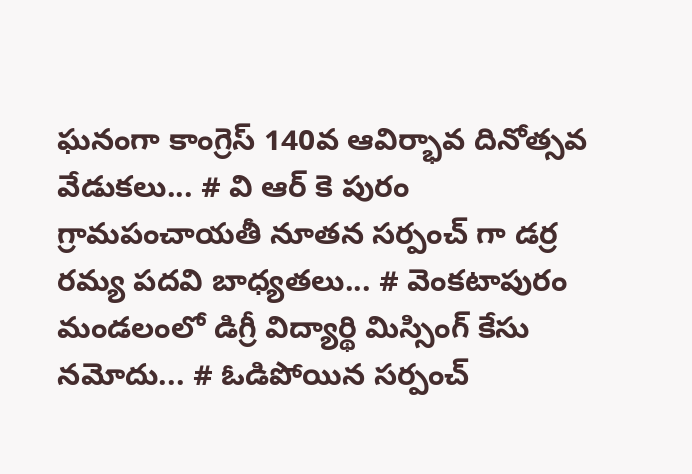ఘనంగా కాంగ్రెస్ 140వ ఆవిర్భావ దినోత్సవ వేడుకలు... # వి ఆర్ కె పురం గ్రామపంచాయతీ నూతన సర్పంచ్ గా డర్ర రమ్య పదవి బాధ్యతలు... # వెంకటాపురం మండలంలో డిగ్రీ విద్యార్థి మిస్సింగ్ కేసు నమోదు... # ఓడిపోయిన సర్పంచ్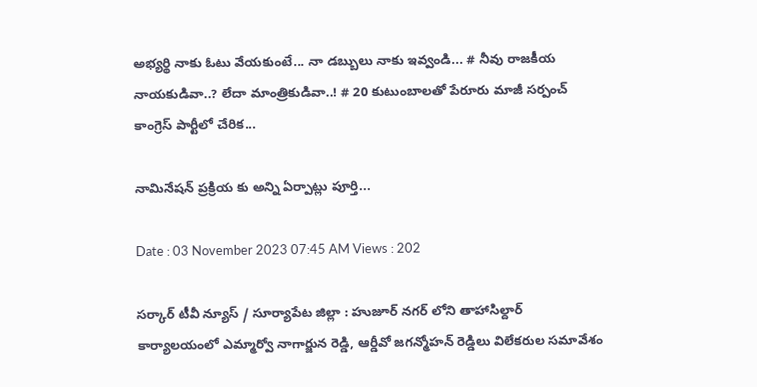అభ్యర్థి నాకు ఓటు వేయకుంటే... నా డబ్బులు నాకు ఇవ్వండి... # నీవు రాజకీయ నాయకుడివా..? లేదా మాంత్రికుడివా..! # 20 కుటుంబాలతో పేరూరు మాజీ సర్పంచ్ కాంగ్రెస్ పార్టీలో చేరిక...

నామినేషన్ ప్రక్రియ కు అన్ని ఏర్పాట్లు పూర్తి...

Date : 03 November 2023 07:45 AM Views : 202

సర్కార్ టీవీ న్యూస్ / సూర్యాపేట జిల్లా : హుజూర్ నగర్ లోని తాహాసిల్దార్ కార్యాలయంలో ఎమ్మార్వో నాగార్జున రెడ్డి, ఆర్డీవో జగన్మోహన్ రెడ్డిలు విలేకరుల సమావేశం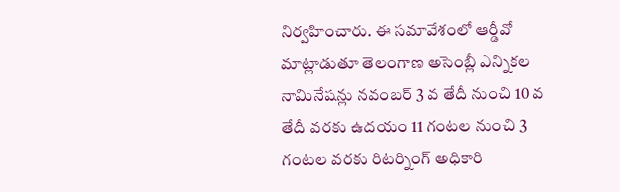నిర్వహించారు. ఈ సమావేశంలో ఆర్డీవో మాట్లాడుతూ తెలంగాణ అసెంబ్లీ ఎన్నికల నామినేషన్లు నవంబర్ 3 వ తేదీ నుంచి 10 వ తేదీ వరకు ఉదయం 11 గంటల నుంచి 3 గంటల వరకు రిటర్నింగ్ అధికారి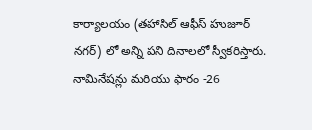కార్యాలయం (తహాసిల్ ఆఫీస్ హుజూర్ నగర్) లో అన్ని పని దినాలలో స్వీకరిస్తారు. నామినేషన్లు మరియు ఫారం -26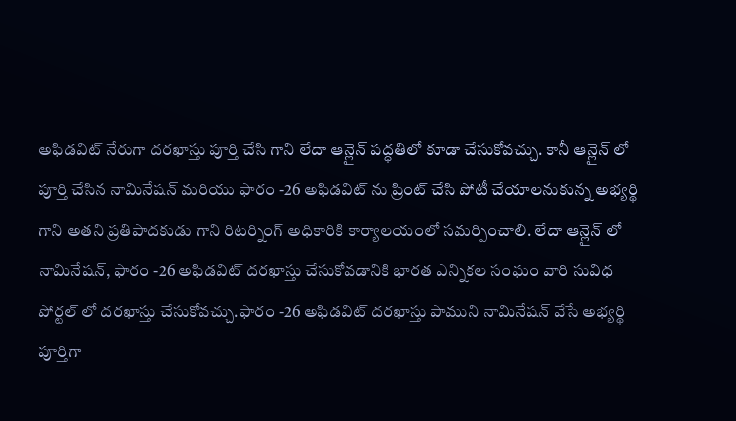అఫిడవిట్ నేరుగా దరఖాస్తు పూర్తి చేసి గాని లేదా ఆన్లైన్ పద్ధతిలో కూడా చేసుకోవచ్చు. కానీ ఆన్లైన్ లో పూర్తి చేసిన నామినేషన్ మరియు ఫారం -26 అఫిడవిట్ ను ప్రింట్ చేసి పోటీ చేయాలనుకున్న అభ్యర్థి గాని అతని ప్రతిపాదకుడు గాని రిటర్నింగ్ అధికారికి కార్యాలయంలో సమర్పించాలి. లేదా ఆన్లైన్ లో నామినేషన్, ఫారం -26 అఫిడవిట్ దరఖాస్తు చేసుకోవడానికి భారత ఎన్నికల సంఘం వారి సువిధ పోర్టల్ లో దరఖాస్తు చేసుకోవచ్చు.ఫారం -26 అఫిడవిట్ దరఖాస్తు పాముని నామినేషన్ వేసే అభ్యర్థి పూర్తిగా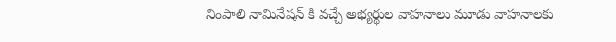నింపాలి నామినేషన్ కి వచ్చే అభ్యర్థుల వాహనాలు మూడు వాహనాలకు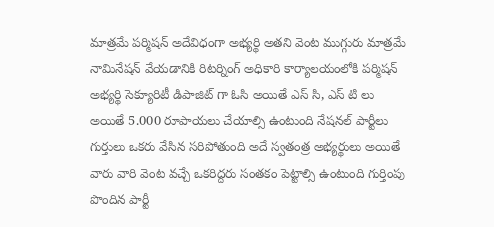మాత్రమే పర్మిషన్ అదేవిధంగా అభ్యర్థి అతని వెంట ముగ్గురు మాత్రమే నామినేషన్ వేయడానికి రిటర్నింగ్ అధికారి కార్యాలయంలోకి పర్మిషన్ అభ్యర్థి సెక్యూరిటీ డిపాజిట్ గా ఓసి అయితే ఎస్ సి, ఎస్ టి లు అయితే 5.000 రూపాయలు చేయాల్సి ఉంటుంది నేషనల్ పార్టీలు గుర్తులు ఒకరు వేసిన సరిపోతుంది అదే స్వతంత్ర అభ్యర్థులు అయితే వారు వారి వెంట వచ్చే ఒకరిద్దరు సంతకం పెట్టాల్సి ఉంటుంది గుర్తింపు పొందిన పార్టీ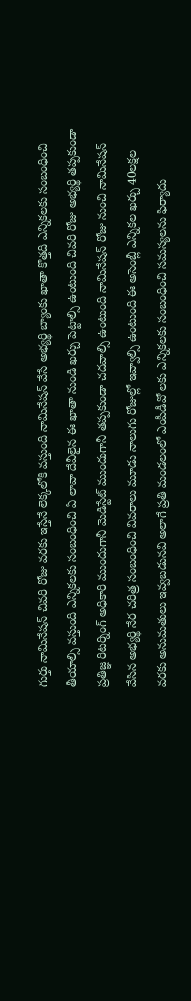గుర్తు నామినేషన్ చివరి రోజు వరకు ఇస్తేనే లెక్కలోకి వస్తుంది నామినేషన్ వేసే అభ్యర్థి బ్యాంకు ఖాతా కొత్తది ఎన్నికలకు సంబంధించి తీయాల్సి వస్తుంది ఎన్నికలకు సంబంధించి ఏ లావా దేవీలైన ఈ ఖాతా నుండి ఖర్చు పెట్టాల్సి ఉంటుంది చివరి రోజు అభ్యర్థి తప్పకుండా ప్రతిజ్ఞ రిటర్నింగ్ అధికారి ముందుగానీ మెడిస్టేట్ ముందుగానీ తప్పకుండా చదవాల్సి ఉంటుంది నామినేషన్ రోజు నుంచి నామినేషన్ వేసిన అభ్యర్థి నేర చరిత్ర సంబంధించి వివరాలు మూడు నాలుగు రోజుల్లో ఇవ్వాల్సి ఉంటుంది ఈ అసెంబ్లీ ఎన్నికల ఖర్చు 40లక్షల వరకు అనుమతులు ఇవ్వబడునవి అలాగే ప్రతి మండలంలో ఎంపీడీవో లకు ఎన్నికలకు సంబంధించి సమస్యలను ఫిర్యాదు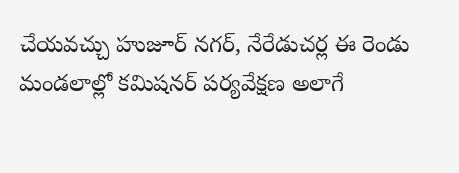చేయవచ్చు హుజూర్ నగర్, నేరేడుచర్ల ఈ రెండు మండలాల్లో కమిషనర్ పర్యవేక్షణ అలాగే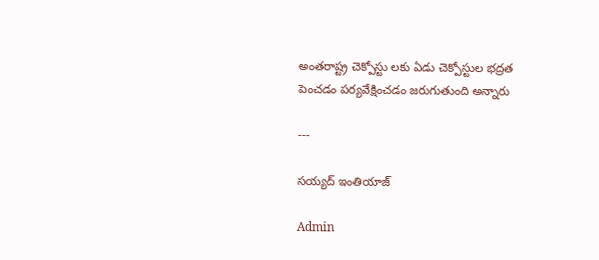అంతరాష్ట్ర చెక్పోస్టు లకు ఏడు చెక్పోస్టుల భద్రత పెంచడం పర్యవేక్షించడం జరుగుతుంది అన్నారు

---

సయ్యద్ ఇంతియాజ్

Admin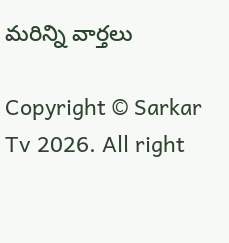మరిన్ని వార్తలు

Copyright © Sarkar Tv 2026. All right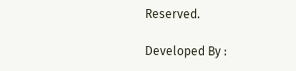Reserved.

Developed By :